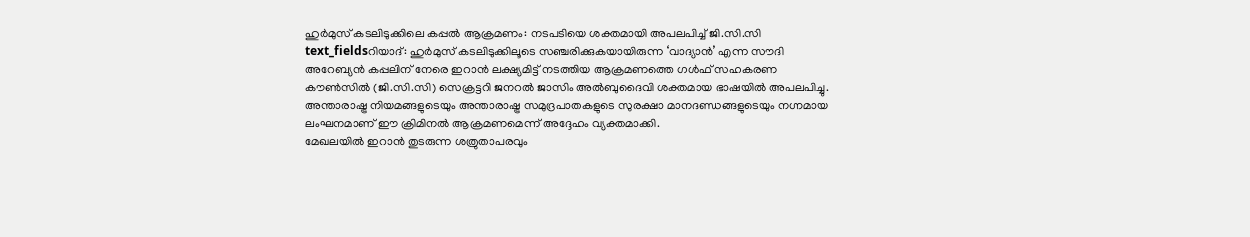ഹുർമുസ് കടലിടുക്കിലെ കപ്പൽ ആക്രമണം: നടപടിയെ ശക്തമായി അപലപിച്ച് ജി.സി.സി
text_fieldsറിയാദ്: ഹുർമുസ് കടലിടുക്കിലൂടെ സഞ്ചരിക്കുകയായിരുന്ന ‘വാദ്യാൻ’ എന്ന സൗദി അറേബ്യൻ കപ്പലിന് നേരെ ഇറാൻ ലക്ഷ്യമിട്ട് നടത്തിയ ആക്രമണത്തെ ഗൾഫ് സഹകരണ കൗൺസിൽ (ജി.സി.സി) സെക്രട്ടറി ജനറൽ ജാസിം അൽബുദൈവി ശക്തമായ ഭാഷയിൽ അപലപിച്ചു. അന്താരാഷ്ട്ര നിയമങ്ങളുടെയും അന്താരാഷ്ട്ര സമുദ്രപാതകളുടെ സുരക്ഷാ മാനദണ്ഡങ്ങളുടെയും നഗ്നമായ ലംഘനമാണ് ഈ ക്രിമിനൽ ആക്രമണമെന്ന് അദ്ദേഹം വ്യക്തമാക്കി.
മേഖലയിൽ ഇറാൻ തുടരുന്ന ശത്രുതാപരവും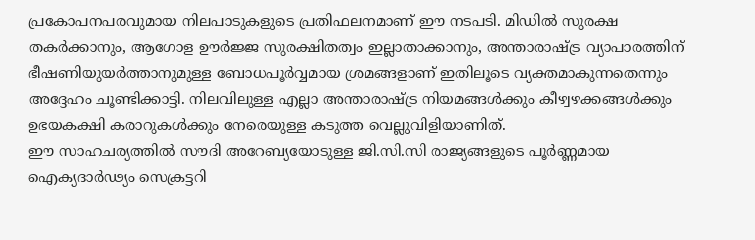പ്രകോപനപരവുമായ നിലപാടുകളുടെ പ്രതിഫലനമാണ് ഈ നടപടി. മിഡിൽ സുരക്ഷ തകർക്കാനും, ആഗോള ഊർജ്ജ സുരക്ഷിതത്വം ഇല്ലാതാക്കാനും, അന്താരാഷ്ട്ര വ്യാപാരത്തിന് ഭീഷണിയുയർത്താനുമുള്ള ബോധപൂർവ്വമായ ശ്രമങ്ങളാണ് ഇതിലൂടെ വ്യക്തമാകുന്നതെന്നും അദ്ദേഹം ചൂണ്ടിക്കാട്ടി. നിലവിലുള്ള എല്ലാ അന്താരാഷ്ട്ര നിയമങ്ങൾക്കും കീഴ്വഴക്കങ്ങൾക്കും ഉഭയകക്ഷി കരാറുകൾക്കും നേരെയുള്ള കടുത്ത വെല്ലുവിളിയാണിത്.
ഈ സാഹചര്യത്തിൽ സൗദി അറേബ്യയോടുള്ള ജി.സി.സി രാജ്യങ്ങളുടെ പൂർണ്ണമായ ഐക്യദാർഢ്യം സെക്രട്ടറി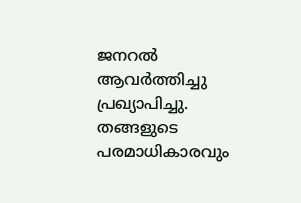ജനറൽ ആവർത്തിച്ചു പ്രഖ്യാപിച്ചു. തങ്ങളുടെ പരമാധികാരവും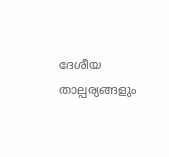ദേശീയ താല്പര്യങ്ങളും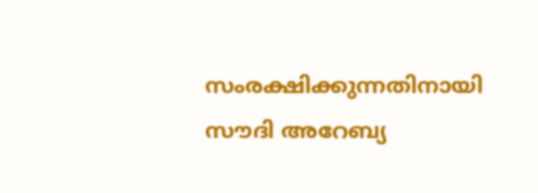സംരക്ഷിക്കുന്നതിനായി സൗദി അറേബ്യ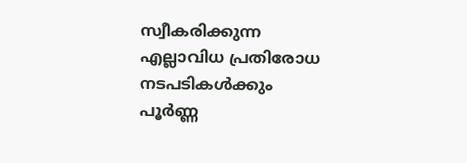സ്വീകരിക്കുന്ന എല്ലാവിധ പ്രതിരോധ നടപടികൾക്കും പൂർണ്ണ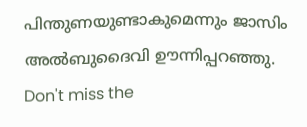പിന്തുണയുണ്ടാകുമെന്നും ജാസിം അൽബുദൈവി ഊന്നിപ്പറഞ്ഞു.
Don't miss the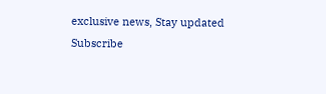exclusive news, Stay updated
Subscribe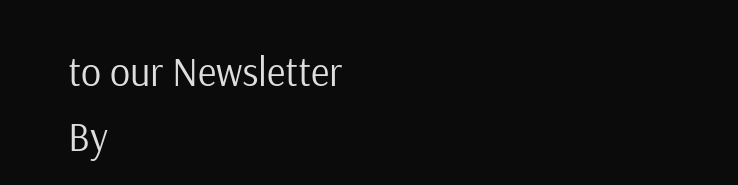to our Newsletter
By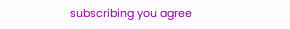subscribing you agree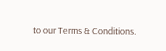to our Terms & Conditions.